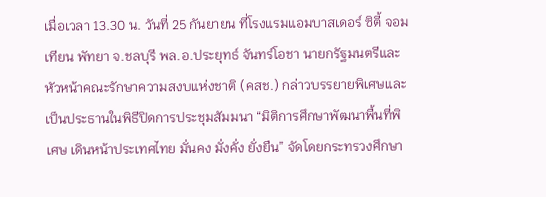เมื่อเวลา 13.30 น. วันที่ 25 กันยายน ที่โรงแรมแอมบาสเดอร์ ซิตี้ จอมเทียน พัทยา จ.ชลบุรี พล.อ.ประยุทธ์ จันทร์โอชา นายกรัฐมนตรีและหัวหน้าคณะรักษาความสงบแห่งชาติ (คสช.) กล่าวบรรยายพิเศษและเป็นประธานในพิธีปิดการประชุมสัมมนา “มิติการศึกษาพัฒนาพื้นที่พิเศษ เดินหน้าประเทศไทย มั่นคง มั่งคั่ง ยั่งยืน” จัดโดยกระทรวงศึกษา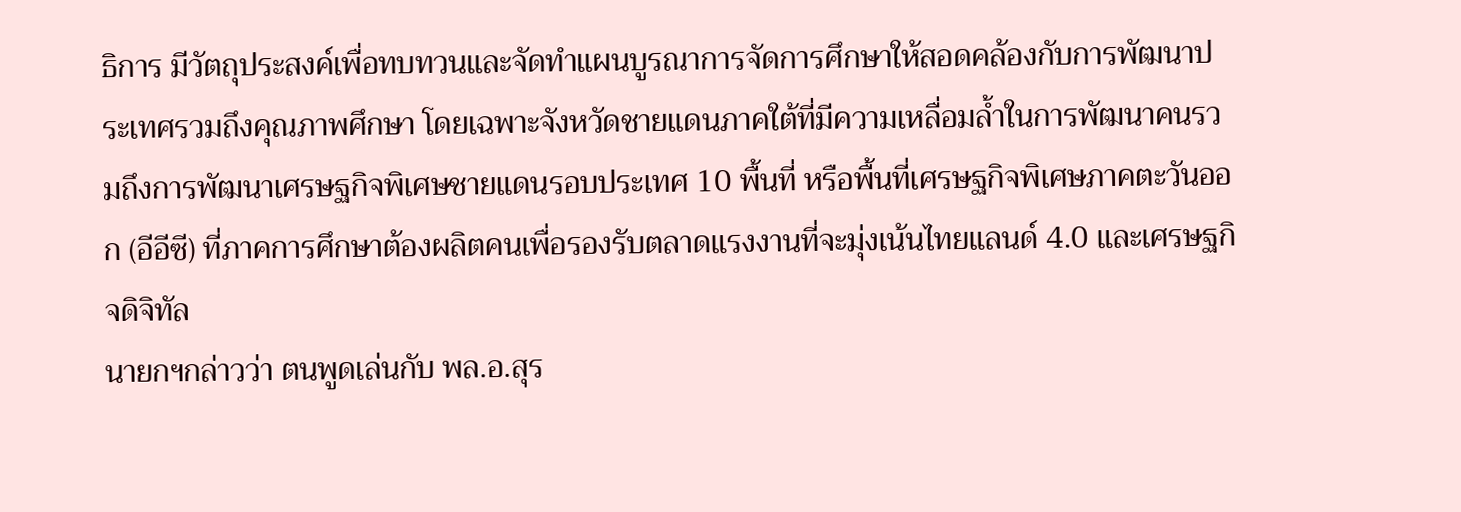ธิการ มีวัตถุประสงค์เพื่อทบทวนและจัดทำแผนบูรณาการจัดการศึกษาให้สอดคล้องกับการพัฒนาประเทศรวมถึงคุณภาพศึกษา โดยเฉพาะจังหวัดชายแดนภาคใต้ที่มีความเหลื่อมล้ำในการพัฒนาคนรวมถึงการพัฒนาเศรษฐกิจพิเศษชายแดนรอบประเทศ 10 พื้นที่ หรือพื้นที่เศรษฐกิจพิเศษภาคตะวันออก (อีอีซี) ที่ภาคการศึกษาต้องผลิตคนเพื่อรองรับตลาดแรงงานที่จะมุ่งเน้นไทยแลนด์ 4.0 และเศรษฐกิจดิจิทัล
นายกฯกล่าวว่า ตนพูดเล่นกับ พล.อ.สุร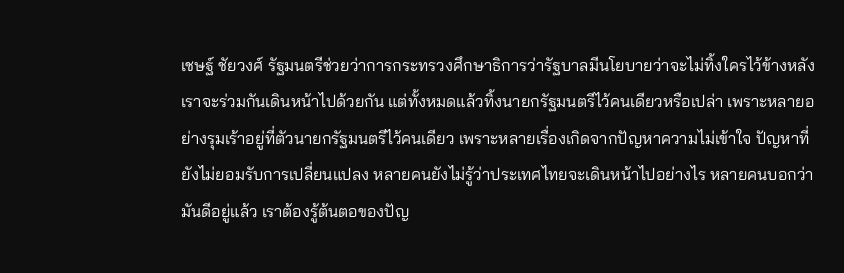เชษฐ์ ชัยวงศ์ รัฐมนตรีช่วยว่าการกระทรวงศึกษาธิการว่ารัฐบาลมีนโยบายว่าจะไม่ทิ้งใครไว้ข้างหลัง เราจะร่วมกันเดินหน้าไปด้วยกัน แต่ทั้งหมดแล้วทิ้งนายกรัฐมนตรีไว้คนเดียวหรือเปล่า เพราะหลายอย่างรุมเร้าอยู่ที่ตัวนายกรัฐมนตรีไว้คนเดียว เพราะหลายเรื่องเกิดจากปัญหาความไม่เข้าใจ ปัญหาที่ยังไม่ยอมรับการเปลี่ยนแปลง หลายคนยังไม่รู้ว่าประเทศไทยจะเดินหน้าไปอย่างไร หลายคนบอกว่ามันดีอยู่แล้ว เราต้องรู้ต้นตอของปัญ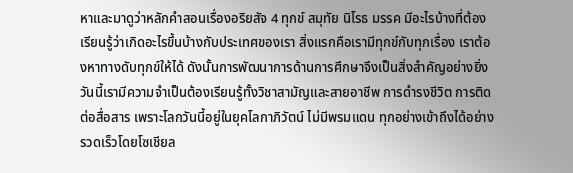หาและมาดูว่าหลักคำสอนเรื่องอริยสัจ 4 ทุกข์ สมุทัย นิโรธ มรรค มีอะไรบ้างที่ต้องเรียนรู้ว่าเกิดอะไรขึ้นบ้างกับประเทศของเรา สิ่งแรกคือเรามีทุกข์กับทุกเรื่อง เราต้องหาทางดับทุกข์ให้ได้ ดังนั้นการพัฒนาการด้านการศึกษาจึงเป็นสิ่งสำคัญอย่างยิ่ง วันนี้เรามีความจำเป็นต้องเรียนรู้ทั้งวิชาสามัญและสายอาชีพ การดำรงชีวิต การติดต่อสื่อสาร เพราะโลกวันนี้อยู่ในยุคโลกาภิวัตน์ ไม่มีพรมแดน ทุกอย่างเข้าถึงได้อย่างรวดเร็วโดยโซเชียล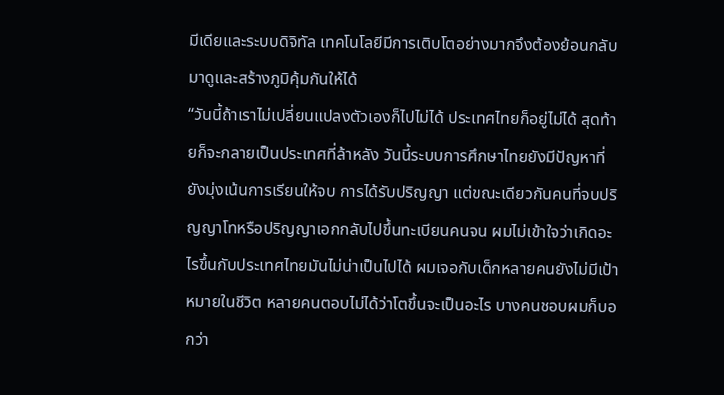มีเดียและระบบดิจิทัล เทคโนโลยีมีการเติบโตอย่างมากจึงต้องย้อนกลับมาดูและสร้างภูมิคุ้มกันให้ได้
“วันนี้ถ้าเราไม่เปลี่ยนแปลงตัวเองก็ไปไม่ได้ ประเทศไทยก็อยู่ไม่ได้ สุดท้ายก็จะกลายเป็นประเทศที่ล้าหลัง วันนี้ระบบการศึกษาไทยยังมีปัญหาที่ยังมุ่งเน้นการเรียนให้จบ การได้รับปริญญา แต่ขณะเดียวกันคนที่จบปริญญาโทหรือปริญญาเอกกลับไปขึ้นทะเบียนคนจน ผมไม่เข้าใจว่าเกิดอะไรขึ้นกับประเทศไทยมันไม่น่าเป็นไปได้ ผมเจอกับเด็กหลายคนยังไม่มีเป้าหมายในชีวิต หลายคนตอบไม่ได้ว่าโตขึ้นจะเป็นอะไร บางคนชอบผมก็บอกว่า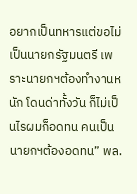อยากเป็นทหารแต่ขอไม่เป็นนายกรัฐมนตรี เพราะนายกฯต้องทำงานหนัก โดนด่าทั้งวัน ก็ไม่เป็นไรผมก็อดทน คนเป็นนายกฯต้องอดทน” พล.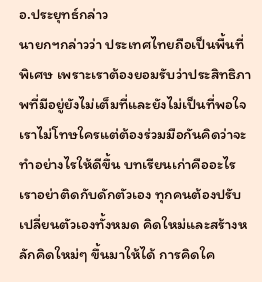อ.ประยุทธ์กล่าว
นายกฯกล่าวว่า ประเทศไทยถือเป็นพื้นที่พิเศษ เพราะเราต้องยอมรับว่าประสิทธิภาพที่มีอยู่ยังไม่เต็มที่และยังไม่เป็นที่พอใจ เราไม่โทษใครแต่ต้องร่วมมือกันคิดว่าจะทำอย่างไรให้ดีขึ้น บทเรียนเก่าคืออะไร เราอย่าติดกับดักตัวเอง ทุกคนต้องปรับเปลี่ยนตัวเองทั้งหมด คิดใหม่และสร้างหลักคิดใหม่ๆ ขึ้นมาให้ได้ การคิดใค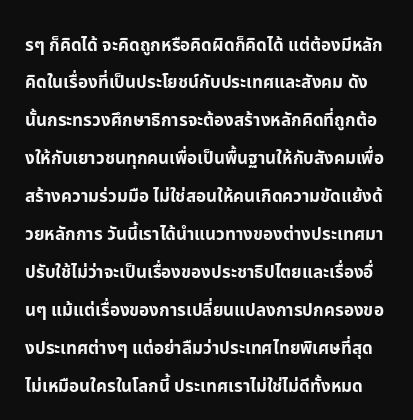รๆ ก็คิดได้ จะคิดถูกหรือคิดผิดก็คิดได้ แต่ต้องมีหลักคิดในเรื่องที่เป็นประโยชน์กับประเทศและสังคม ดังนั้นกระทรวงศึกษาธิการจะต้องสร้างหลักคิดที่ถูกต้องให้กับเยาวชนทุกคนเพื่อเป็นพื้นฐานให้กับสังคมเพื่อสร้างความร่วมมือ ไม่ใช่สอนให้คนเกิดความขัดแย้งด้วยหลักการ วันนี้เราได้นำแนวทางของต่างประเทศมาปรับใช้ไม่ว่าจะเป็นเรื่องของประชาธิปไตยและเรื่องอื่นๆ แม้แต่เรื่องของการเปลี่ยนแปลงการปกครองของประเทศต่างๆ แต่อย่าลืมว่าประเทศไทยพิเศษที่สุดไม่เหมือนใครในโลกนี้ ประเทศเราไม่ใช่ไม่ดีทั้งหมด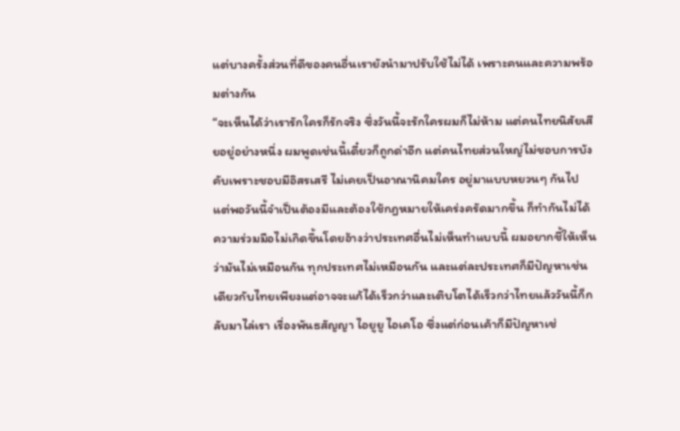แต่บางครั้งส่วนที่ดีของคนอื่นเรายังนำมาปรับใช้ไม่ได้ เพราะคนและความพร้อมต่างกัน
“จะเห็นได้ว่าเรารักใครก็รักจริง ซึ่งวันนี้จะรักใครผมก็ไม่ห้าม แต่คนไทยนิสัยเสียอยู่อย่างหนึ่ง ผมพูดเช่นนี้เดี๋ยวก็ถูกด่าอีก แต่คนไทยส่วนใหญ่ไม่ชอบการบังคับเพราะชอบมีอิสรเสรี ไม่เคยเป็นอาณานิคมใคร อยู่มาแบบหยวนๆ กันไป แต่พอวันนี้จำเป็นต้องมีและต้องใช้กฎหมายให้เคร่งครัดมากขึ้น ก็ทำกันไม่ได้ ความร่วมมือไม่เกิดขึ้นโดยอ้างว่าประเทศอื่นไม่เห็นทำแบบนี้ ผมอยากชี้ให้เห็นว่ามันไม่เหมือนกัน ทุกประเทศไม่เหมือนกัน และแต่ละประเทศก็มีปัญหาเช่นเดียวกับไทยเพียงแต่อาจจะแก้ได้เร็วกว่าและเติบโตได้เร็วกว่าไทยแล้ววันนี้ก็กลับมาไล่เรา เรื่องพันธสัญญา ไอยูยู ไอเคโอ ซึ่งแต่ก่อนเค้าก็มีปัญหาเช่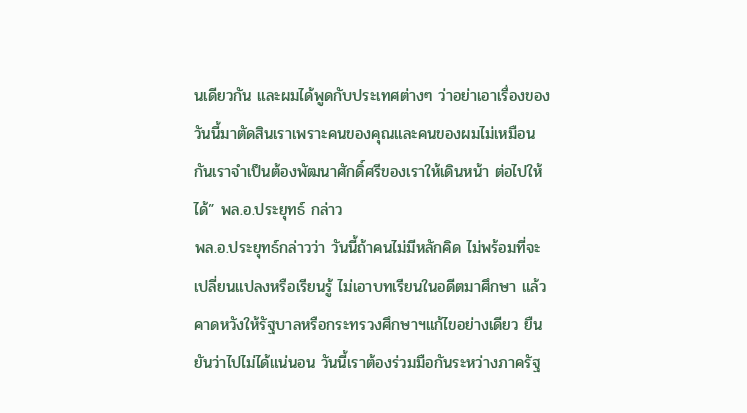นเดียวกัน และผมได้พูดกับประเทศต่างๆ ว่าอย่าเอาเรื่องของวันนี้มาตัดสินเราเพราะคนของคุณและคนของผมไม่เหมือนกันเราจำเป็นต้องพัฒนาศักดิ์ศรีของเราให้เดินหน้า ต่อไปให้ได้” พล.อ.ประยุทธ์ กล่าว
พล.อ.ประยุทธ์กล่าวว่า วันนี้ถ้าคนไม่มีหลักคิด ไม่พร้อมที่จะเปลี่ยนแปลงหรือเรียนรู้ ไม่เอาบทเรียนในอดีตมาศึกษา แล้วคาดหวังให้รัฐบาลหรือกระทรวงศึกษาฯแก้ไขอย่างเดียว ยืนยันว่าไปไม่ได้แน่นอน วันนี้เราต้องร่วมมือกันระหว่างภาครัฐ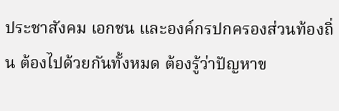ประชาสังคม เอกชน และองค์กรปกครองส่วนท้องถิ่น ต้องไปด้วยกันทั้งหมด ต้องรู้ว่าปัญหาข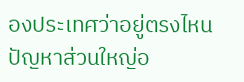องประเทศว่าอยู่ตรงไหนปัญหาส่วนใหญ่อ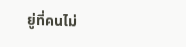ยู่ที่คนไม่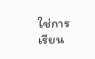ใช่การเรียน